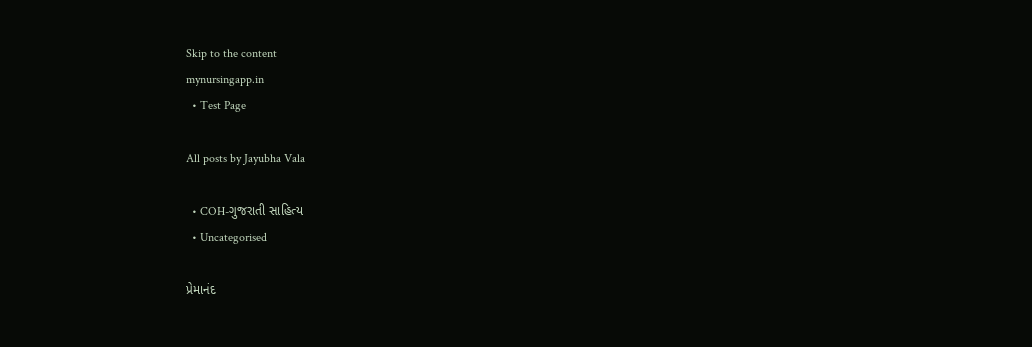Skip to the content
mynursingapp.in
  • Test Page

All posts by Jayubha Vala

  • COH-ગુજરાતી સાહિત્ય
  • Uncategorised

પ્રેમાનંદ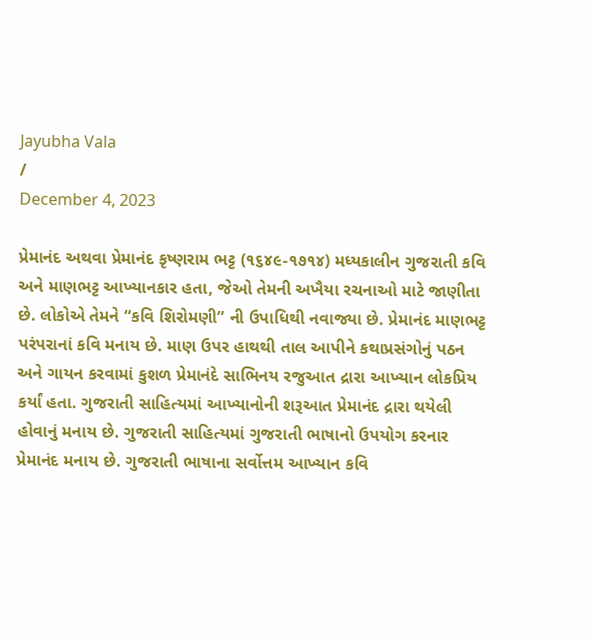Jayubha Vala
/
December 4, 2023

પ્રેમાનંદ અથવા પ્રેમાનંદ કૃષ્ણરામ ભટ્ટ (૧૬૪૯-૧૭૧૪) મધ્યકાલીન ગુજરાતી કવિ અને માણભટ્ટ આખ્યાનકાર હતા, જેઓ તેમની અખૈયા રચનાઓ માટે જાણીતા છે. લોકોએ તેમને “કવિ શિરોમણી” ની ઉપાધિથી નવાજ્યા છે. પ્રેમાનંદ માણભટ્ટ પરંપરાનાં કવિ મનાય છે. માણ ઉપર હાથથી તાલ આપીને કથાપ્રસંગોનું પઠન અને ગાયન કરવામાં કુશળ પ્રેમાનંદે સાભિનય રજુઆત દ્રારા આખ્યાન લોકપ્રિય કર્યાં હતા. ગુજરાતી સાહિત્યમાં આખ્યાનોની શરૂઆત પ્રેમાનંદ દ્રારા થયેલી હોવાનું મનાય છે. ગુજરાતી સાહિત્યમાં ગુજરાતી ભાષાનો ઉપયોગ કરનાર પ્રેમાનંદ મનાય છે. ગુજરાતી ભાષાના સર્વોત્તમ આખ્યાન કવિ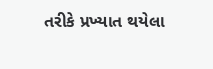તરીકે પ્રખ્યાત થયેલા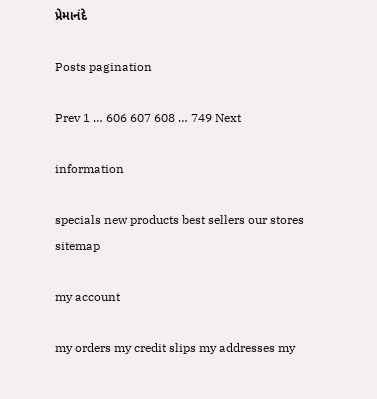પ્રેમાનંદે

Posts pagination

Prev 1 … 606 607 608 … 749 Next

information

specials new products best sellers our stores sitemap

my account

my orders my credit slips my addresses my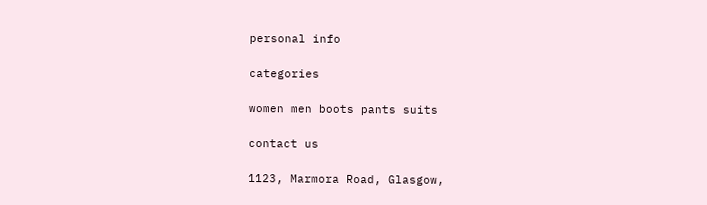personal info

categories

women men boots pants suits

contact us

1123, Marmora Road, Glasgow,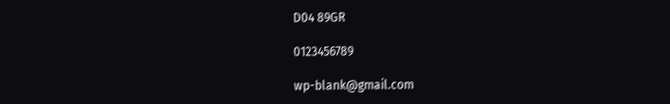D04 89GR

0123456789

wp-blank@gmail.com